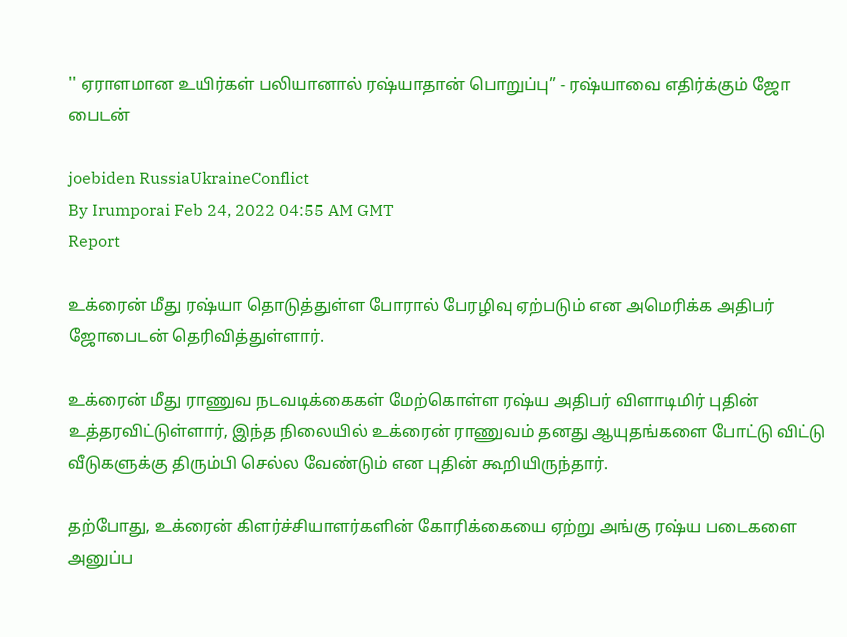'' ஏராளமான உயிர்கள் பலியானால் ரஷ்யாதான் பொறுப்பு” - ரஷ்யாவை எதிர்க்கும் ஜோ பைடன்

joebiden RussiaUkraineConflict
By Irumporai Feb 24, 2022 04:55 AM GMT
Report

உக்ரைன் மீது ரஷ்யா தொடுத்துள்ள போரால் பேரழிவு ஏற்படும் என அமெரிக்க அதிபர் ஜோபைடன் தெரிவித்துள்ளார்.

உக்ரைன் மீது ராணுவ நடவடிக்கைகள் மேற்கொள்ள ரஷ்ய அதிபர் விளாடிமிர் புதின் உத்தரவிட்டுள்ளார், இந்த நிலையில் உக்ரைன் ராணுவம் தனது ஆயுதங்களை போட்டு விட்டு வீடுகளுக்கு திரும்பி செல்ல வேண்டும் என புதின் கூறியிருந்தார்.

தற்போது, உக்ரைன் கிளர்ச்சியாளர்களின் கோரிக்கையை ஏற்று அங்கு ரஷ்ய படைகளை அனுப்ப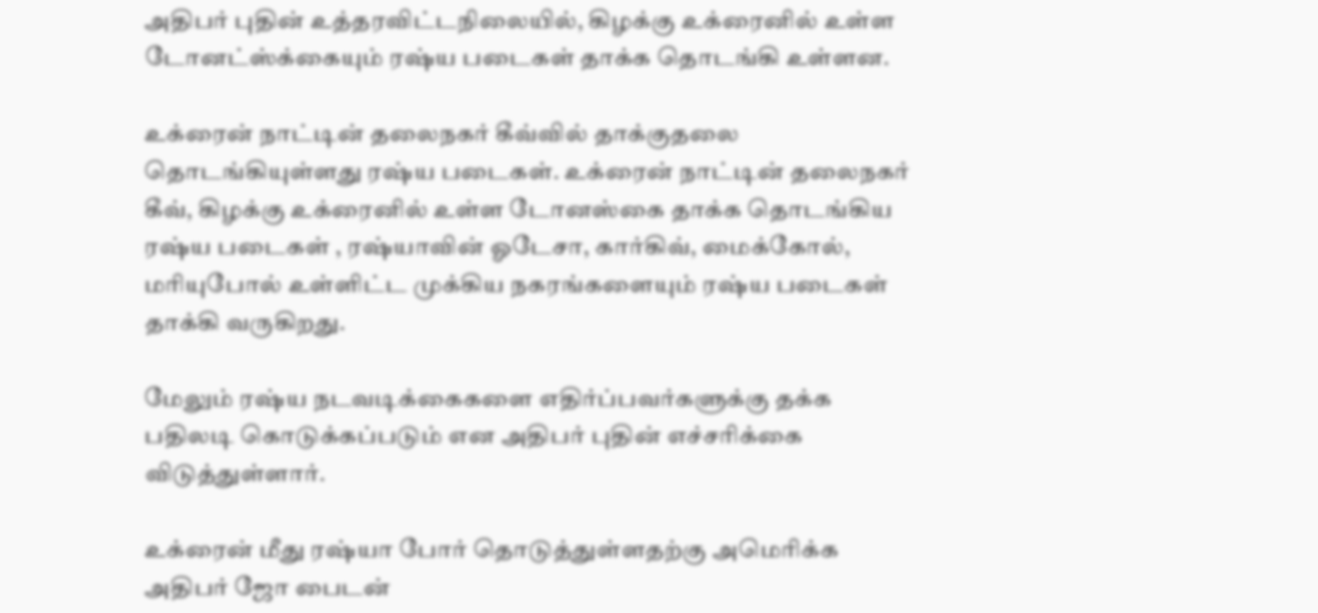அதிபர் புதின் உத்தரவிட்டநிலையில், கிழக்கு உக்ரைனில் உள்ள டோனட்ஸ்க்கையும் ரஷ்ய படைகள் தாக்க தொடங்கி உள்ளன.

உக்ரைன் நாட்டின் தலைநகர் கீவ்வில் தாக்குதலை தொடங்கியுள்ளது ரஷ்ய படைகள். உக்ரைன் நாட்டின் தலைநகர் கீவ், கிழக்கு உக்ரைனில் உள்ள டோனஸ்கை தாக்க தொடங்கிய ரஷ்ய படைகள் , ரஷ்யாவின் ஓடேசா, கார்கிவ், மைக்கோல், மரியுபோல் உள்ளிட்ட முக்கிய நகரங்களையும் ரஷ்ய படைகள் தாக்கி வருகிறது.

மேலும் ரஷ்ய நடவடிக்கைகளை எதிர்ப்பவர்களுக்கு தக்க பதிலடி கொடுக்கப்படும் என அதிபர் புதின் எச்சரிக்கை விடுத்துள்ளார்.

உக்ரைன் மீது ரஷ்யா போர் தொடுத்துள்ளதற்கு அமெரிக்க அதிபர் ஜோ பைடன்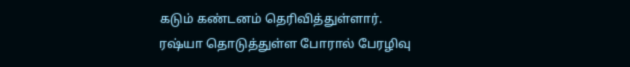கடும் கண்டனம் தெரிவித்துள்ளார். ரஷ்யா தொடுத்துள்ள போரால் பேரழிவு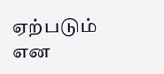ஏற்படும் என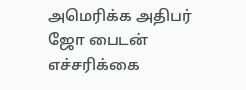அமெரிக்க அதிபர் ஜோ பைடன் எச்சரிக்கை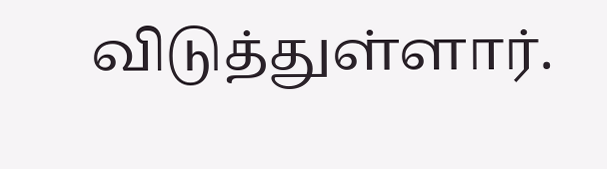விடுத்துள்ளார்.